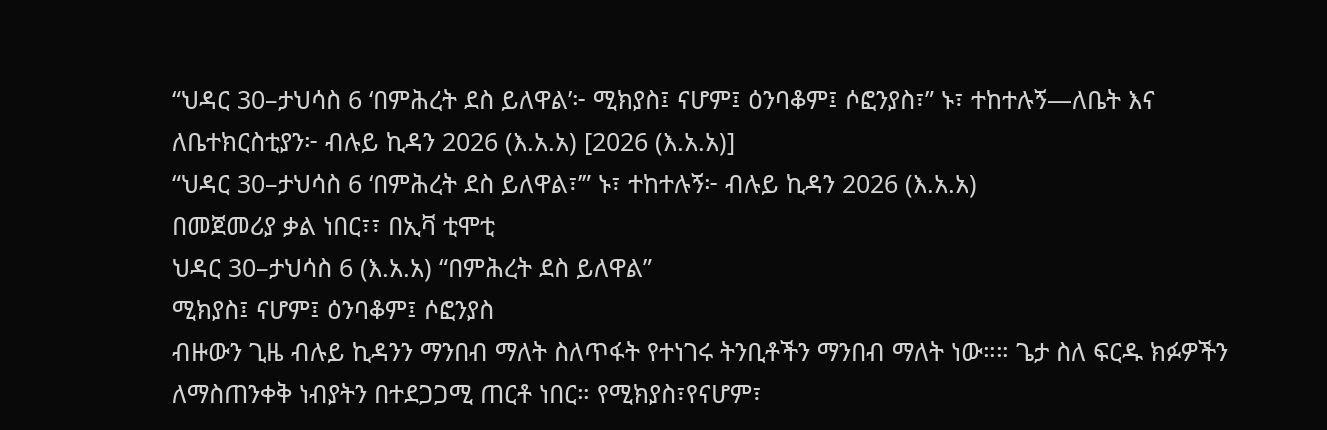“ህዳር 30–ታህሳስ 6 ‘በምሕረት ደስ ይለዋል’፦ ሚክያስ፤ ናሆም፤ ዕንባቆም፤ ሶፎንያስ፣” ኑ፣ ተከተሉኝ—ለቤት እና ለቤተክርስቲያን፦ ብሉይ ኪዳን 2026 (እ.አ.አ) [2026 (እ.አ.አ)]
“ህዳር 30–ታህሳስ 6 ‘በምሕረት ደስ ይለዋል፣’” ኑ፣ ተከተሉኝ፦ ብሉይ ኪዳን 2026 (እ.አ.አ)
በመጀመሪያ ቃል ነበር፣፣ በኢቫ ቲሞቲ
ህዳር 30–ታህሳስ 6 (እ.አ.አ) “በምሕረት ደስ ይለዋል”
ሚክያስ፤ ናሆም፤ ዕንባቆም፤ ሶፎንያስ
ብዙውን ጊዜ ብሉይ ኪዳንን ማንበብ ማለት ስለጥፋት የተነገሩ ትንቢቶችን ማንበብ ማለት ነው።። ጌታ ስለ ፍርዱ ክፉዎችን ለማስጠንቀቅ ነብያትን በተደጋጋሚ ጠርቶ ነበር። የሚክያስ፣የናሆም፣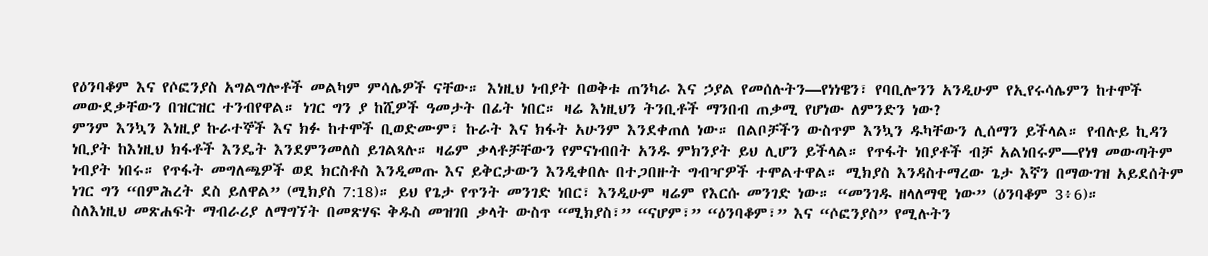የዕንባቆም እና የሶፎንያስ አግልግሎቶች መልካም ምሳሌዎች ናቸው። እነዚህ ነብያት በወቅቱ ጠንካራ እና ኃያል የመሰሉትን—የነነዌን፣ የባቢሎንን አንዲሁም የኢየሩሳሌምን ከተሞች መውደቃቸውን በዝርዝር ተንብየዋል። ነገር ግን ያ ከሺዎች ዓመታት በፊት ነበር። ዛሬ እነዚህን ትንቢቶች ማንበብ ጠቃሚ የሆነው ለምንድን ነው?
ምንም እንኳን እነዚያ ኩራተኞች እና ክፉ ከተሞች ቢወድሙም፣ ኩራት እና ክፋት አሁንም እንደቀጠለ ነው። በልቦቻችን ውስጥም እንኳን ዱካቸውን ሊሰማን ይችላል። የብሉይ ኪዳን ነቢያት ከእነዚህ ክፋቶች እንዴት እንደምንመለስ ይገልጻሉ። ዛሬም ቃላቶቻቸውን የምናነብበት አንዱ ምክንያት ይህ ሊሆን ይችላል። የጥፋት ነበያቶች ብቻ አልነበሩም—የነፃ መውጣትም ነብያት ነበሩ። የጥፋት መግለጫዎች ወደ ክርስቶስ እንዲመጡ እና ይቅርታውን እንዲቀበሉ በተጋበዙት ግብዣዎች ተሞልተዋል። ሚክያስ እንዳስተማረው ጌታ እኛን በማውገዝ አይደሰትም ነገር ግን “በምሕረት ደስ ይለዋል” (ሚክያስ 7:18)። ይህ የጌታ የጥንት መንገድ ነበር፣ እንዲሁም ዛሬም የእርሱ መንገድ ነው። “መንገዱ ዘላለማዊ ነው” (ዕንባቆም 3፥6)።
ስለእነዚህ መጽሐፍት ማብራሪያ ለማግኘት በመጽሃፍ ቅዱስ መዝገበ ቃላት ውስጥ “ሚክያስ፣” “ናሆም፣” “ዕንባቆም፣” እና “ሶፎንያስ” የሚሉትን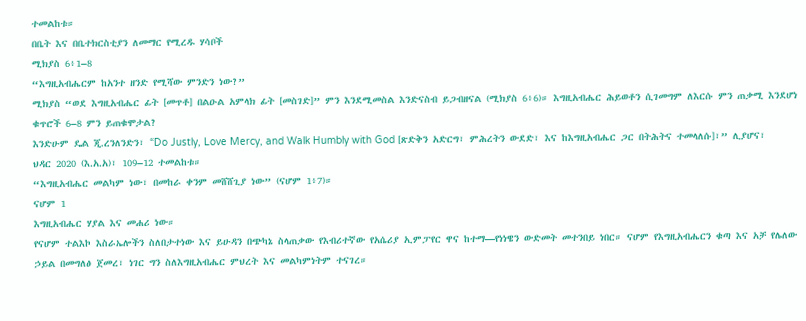ተመልከቱ።
በቤት እና በቤተክርስቲያን ለመማር የሚረዱ ሃሳቦች
ሚክያስ 6፥1–8
“እግዚአብሔርም ከአንተ ዘንድ የሚሻው ምንድን ነው?”
ሚክያስ “ወደ እግዚአብሔር ፊት [መጥቶ] በልዑል አምላክ ፊት [መስገድ]” ምን እንደሚመስል እንድናስብ ይጋብዘናል (ሚክያስ 6፥6)። እግዚአብሔር ሕይወቶን ሲገመግም ለእርሱ ምን ጠቃሚ እንደሆነ ቁጥሮች 6–8 ምን ይጠቁሞታል?
እንድሁም ዴል ጂ.ረንለንድን፣ “Do Justly, Love Mercy, and Walk Humbly with God [ጽድቅን አድርግ፣ ምሕረትን ውደድ፣ እና ከእግዚአብሔር ጋር በትሕትና ተመላለሱ]፣” ሊያሆና፣ ህዳር 2020 (እ.አ.አ)፣ 109–12 ተመልከቱ።
“እግዚአብሔር መልካም ነው፣ በመከራ ቀንም መሸሸጊያ ነው” (ናሆም 1፥7)።
ናሆም 1
እግዚአብሔር ሃያል እና መሐሪ ነው።
የናሆም ተልእኮ እስራኤሎችን ስለበታተነው እና ይሁዳን በጭካኔ ስላጠቃው የእብሪተኛው የአሴሪያ ኢምፓየር ዋና ከተማ—የነነዌን ውድመት መተንበይ ነበር። ናሆም የእግዚአብሔርን ቁጣ እና አቻ የሌለው ኃይል በመግለፅ ጀመረ፣ ነገር ግን ስለእግዚአብሔር ምህረት እና መልካምነትም ተናገረ።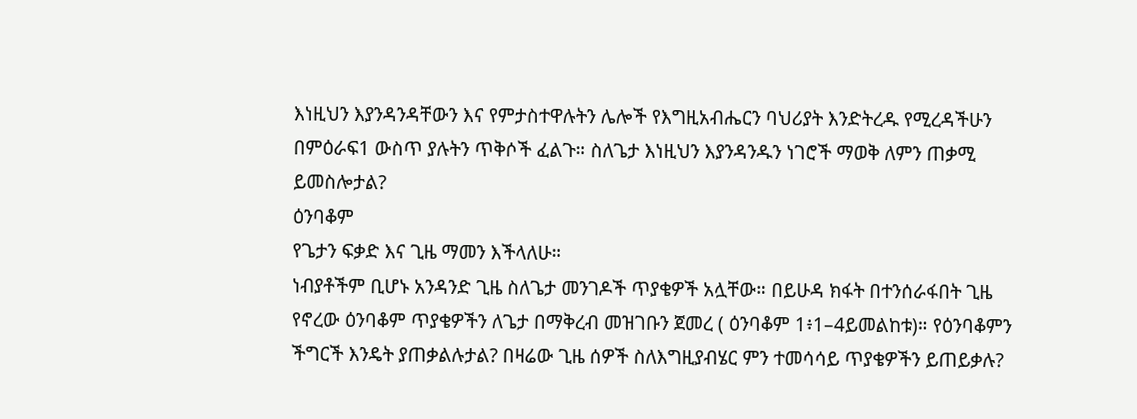እነዚህን እያንዳንዳቸውን እና የምታስተዋሉትን ሌሎች የእግዚአብሔርን ባህሪያት እንድትረዱ የሚረዳችሁን በምዕራፍ1 ውስጥ ያሉትን ጥቅሶች ፈልጉ። ስለጌታ እነዚህን እያንዳንዱን ነገሮች ማወቅ ለምን ጠቃሚ ይመስሎታል?
ዕንባቆም
የጌታን ፍቃድ እና ጊዜ ማመን እችላለሁ።
ነብያቶችም ቢሆኑ አንዳንድ ጊዜ ስለጌታ መንገዶች ጥያቄዎች አሏቸው። በይሁዳ ክፋት በተንሰራፋበት ጊዜ የኖረው ዕንባቆም ጥያቄዎችን ለጌታ በማቅረብ መዝገቡን ጀመረ ( ዕንባቆም 1፥1–4ይመልከቱ)። የዕንባቆምን ችግርች እንዴት ያጠቃልሉታል? በዛሬው ጊዜ ሰዎች ስለእግዚያብሄር ምን ተመሳሳይ ጥያቄዎችን ይጠይቃሉ?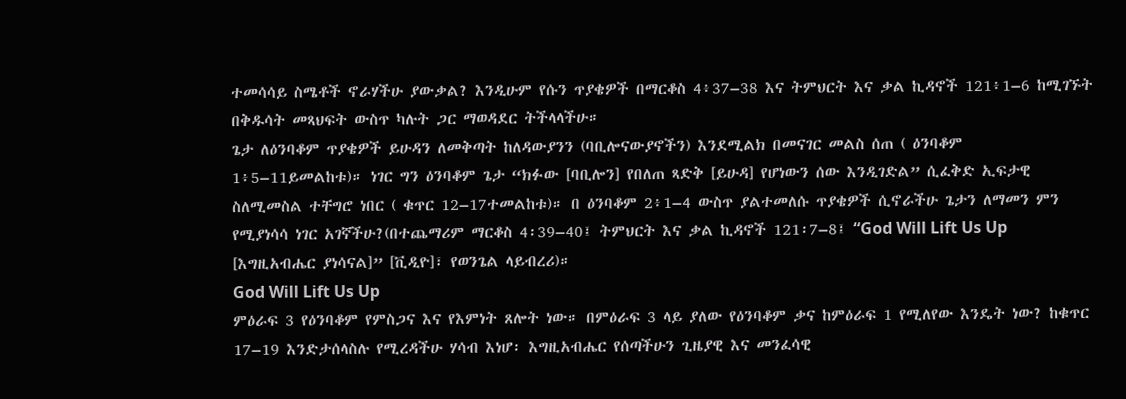ተመሳሳይ ስሜቶች ኖራሃችሁ ያውቃል? እንዲሁም የሱን ጥያቄዎች በማርቆስ 4፥37–38 እና ትምህርት እና ቃል ኪዳኖች 121፥1–6 ከሚገኙት በቅዱሳት መጻህፍት ውስጥ ካሉት ጋር ማወዳደር ትችላላችሁ።
ጌታ ለዕንባቆም ጥያቄዎች ይሁዳን ለመቅጣት ከለዳውያንን (ባቢሎናውያኖችን) እንደሚልክ በመናገር መልስ ሰጠ ( ዕንባቆም 1፥5–11ይመልከቱ)። ነገር ግን ዕንባቆም ጌታ “ክፉው [ባቢሎን] የበለጠ ጻድቅ [ይሁዳ] የሆነውን ሰው እንዲገድል” ሲፈቅድ ኢፍታዊ ስለሚመስል ተቸግሮ ነበር ( ቁጥር 12–17ተመልከቱ)። በ ዕንባቆም 2፥1–4 ውስጥ ያልተመለሱ ጥያቄዎች ሲኖራችሁ ጌታን ለማመን ምን የሚያነሳሳ ነገር አገኛችሁ?(በተጨማሪም ማርቆስ 4፡39–40፤ ትምህርት እና ቃል ኪዳኖች 121፡7–8፤ “God Will Lift Us Up [እግዚአብሔር ያነሳናል]” [ቪዲዮ]፣ የወንጌል ላይብረሪ)።
God Will Lift Us Up
ምዕራፍ 3 የዕንባቆም የምስጋና እና የእምነት ጸሎት ነው። በምዕራፍ 3 ላይ ያለው የዕንባቆም ቃና ከምዕራፍ 1 የሚለየው እንዴት ነው? ከቁጥር 17–19 እንድታሰላስሉ የሚረዳችሁ ሃሳብ እነሆ፡ እግዚአብሔር የሰጣችሁን ጊዜያዊ እና መንፈሳዊ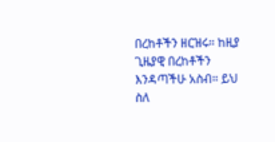በረከቶችን ዘርዝሩ። ከዚያ ጊዜያዊ በረከቶችን እንዳጣችሁ አስብ። ይህ ስለ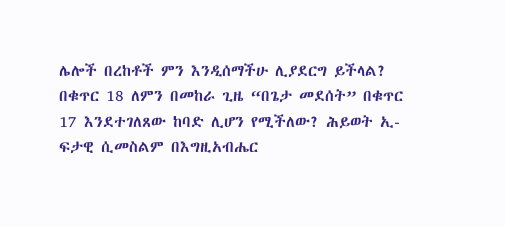ሌሎች በረከቶች ምን እንዲሰማችሁ ሊያደርግ ይችላል? በቁጥር 18 ለምን በመከራ ጊዜ “በጌታ መደሰት” በቁጥር 17 እንደተገለጸው ከባድ ሊሆን የሚችለው? ሕይወት ኢ-ፍታዊ ሲመስልም በእግዚአብሔር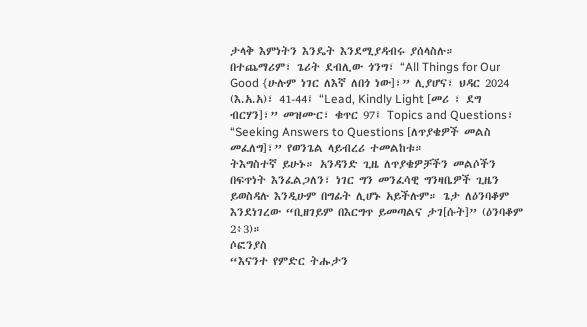ታላቅ እምነትን እንዴት እንደሚያዳብሩ ያሰላስሉ።
በተጨማሪም፣ ጌሪት ደብሊው ጎንግ፣ “All Things for Our Good {ሁሉም ነገር ለእኛ ለበጎ ነው]፣” ሊያሆና፣ ህዳር 2024 (እ.አ.አ)፣ 41-44፤ “Lead, Kindly Light [መሪ ፣ ደግ ብርሃን]፣” መዝሙር፣ ቁጥር 97፤ Topics and Questions፣ “Seeking Answers to Questions [ለጥያቄዎች መልስ መፈለግ]፣” የወንጌል ላይብረሪ ተመልከቱ።
ትእግስተኛ ይሁኑ። አንዳንድ ጊዜ ለጥያቄዎቻችን መልሶችን በፍጥነት እንፈልጋለን፣ ነገር ግን መንፈሳዊ ግንዛቤዎች ጊዜን ይወስዳሉ እንዲሁም በግፊት ሊሆኑ አይችሉም። ጌታ ለዕንባቆም እንደነገረው “ቢዘገይም በእርግጥ ይመጣልና ታገ[ሱት]” (ዕንባቆም 2፥3)።
ሶፎንያስ
“እናንተ የምድር ትሑታን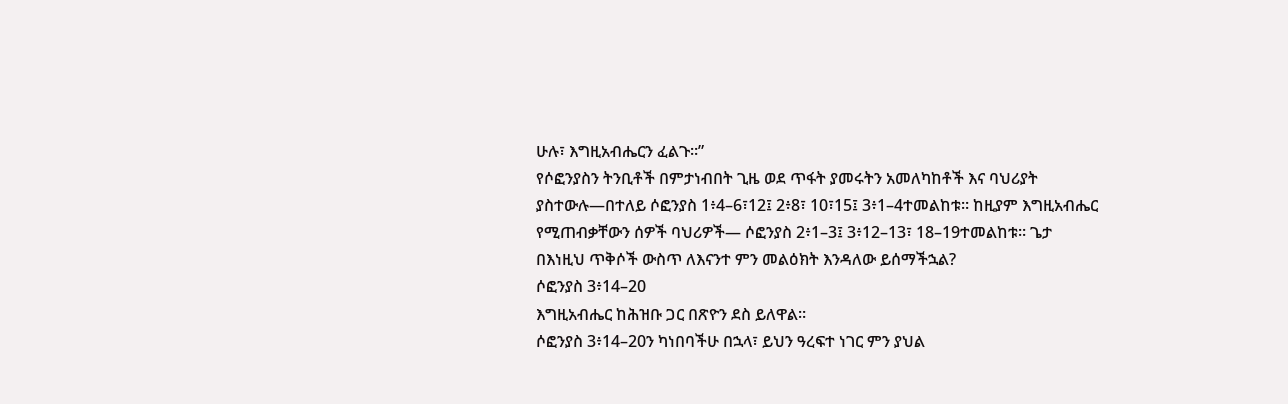ሁሉ፣ እግዚአብሔርን ፈልጉ።”
የሶፎንያስን ትንቢቶች በምታነብበት ጊዜ ወደ ጥፋት ያመሩትን አመለካከቶች እና ባህሪያት ያስተውሉ—በተለይ ሶፎንያስ 1፥4–6፣12፤ 2፥8፣ 10፣15፤ 3፥1–4ተመልከቱ። ከዚያም እግዚአብሔር የሚጠብቃቸውን ሰዎች ባህሪዎች— ሶፎንያስ 2፥1–3፤ 3፥12–13፣ 18–19ተመልከቱ። ጌታ በእነዚህ ጥቅሶች ውስጥ ለእናንተ ምን መልዕክት እንዳለው ይሰማችኋል?
ሶፎንያስ 3፥14–20
እግዚአብሔር ከሕዝቡ ጋር በጽዮን ደስ ይለዋል።
ሶፎንያስ 3፥14–20ን ካነበባችሁ በኋላ፣ ይህን ዓረፍተ ነገር ምን ያህል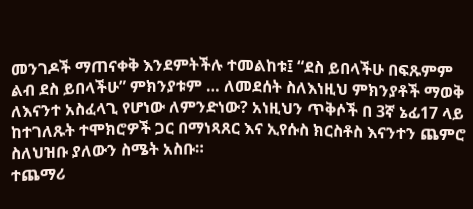መንገዶች ማጠናቀቅ እንደምትችሉ ተመልከቱ፤ “ደስ ይበላችሁ በፍጹምም ልብ ደስ ይበላችሁ” ምክንያቱም … ለመደሰት ስለእነዚህ ምክንያቶች ማወቅ ለእናንተ አስፈላጊ የሆነው ለምንድነው? አነዚህን ጥቅሶች በ 3ኛ ኔፊ17 ላይ ከተገለጹት ተሞክሮዎች ጋር በማነጻጸር እና ኢየሱስ ክርስቶስ እናንተን ጨምሮ ስለህዝቡ ያለውን ስሜት አስቡ።
ተጨማሪ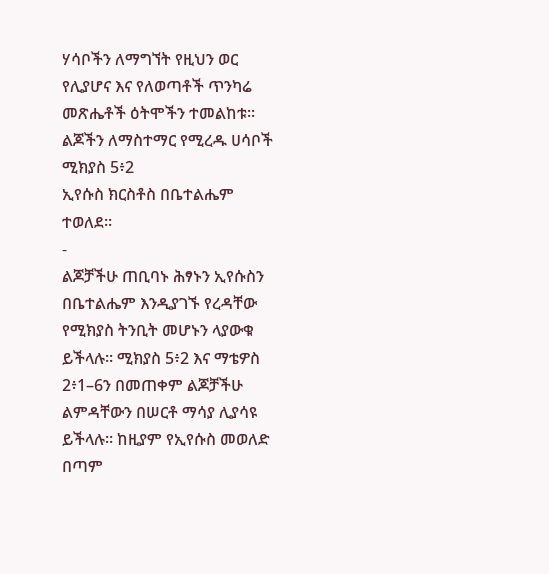ሃሳቦችን ለማግኘት የዚህን ወር የሊያሆና እና የለወጣቶች ጥንካሬ መጽሔቶች ዕትሞችን ተመልከቱ።
ልጆችን ለማስተማር የሚረዱ ሀሳቦች
ሚክያስ 5፥2
ኢየሱስ ክርስቶስ በቤተልሔም ተወለደ።
-
ልጆቻችሁ ጠቢባኑ ሕፃኑን ኢየሱስን በቤተልሔም እንዲያገኙ የረዳቸው የሚክያስ ትንቢት መሆኑን ላያውቁ ይችላሉ። ሚክያስ 5፥2 እና ማቴዎስ 2፥1–6ን በመጠቀም ልጆቻችሁ ልምዳቸውን በሠርቶ ማሳያ ሊያሳዩ ይችላሉ። ከዚያም የኢየሱስ መወለድ በጣም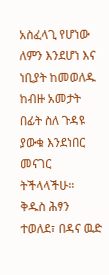አስፈላጊ የሆነው ለምን እንደሆነ እና ነቢያት ከመወለዱ ከብዙ አመታት በፊት ስለ ጉዳዩ ያውቁ እንደነበር መናገር ትችላላችሁ።
ቅዱስ ሕፃን ተወለደ፣ በዳና ዉድ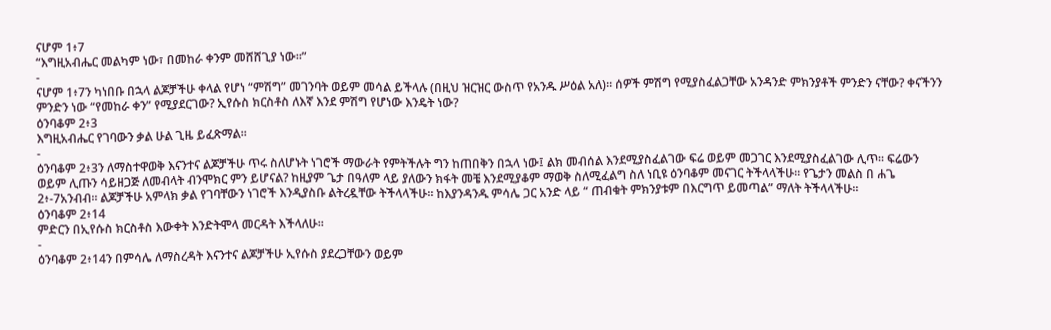ናሆም 1፥7
“እግዚአብሔር መልካም ነው፣ በመከራ ቀንም መሸሸጊያ ነው።”
-
ናሆም 1፥7ን ካነበቡ በኋላ ልጆቻችሁ ቀላል የሆነ “ምሽግ” መገንባት ወይም መሳል ይችላሉ (በዚህ ዝርዝር ውስጥ የአንዱ ሥዕል አለ)። ሰዎች ምሽግ የሚያስፈልጋቸው አንዳንድ ምክንያቶች ምንድን ናቸው? ቀናችንን ምንድን ነው “የመከራ ቀን” የሚያደርገው? ኢየሱስ ክርስቶስ ለእኛ እንደ ምሽግ የሆነው እንዴት ነው?
ዕንባቆም 2፥3
እግዚአብሔር የገባውን ቃል ሁል ጊዜ ይፈጽማል።
-
ዕንባቆም 2፥3ን ለማስተዋወቅ እናንተና ልጆቻችሁ ጥሩ ስለሆኑት ነገሮች ማውራት የምትችሉት ግን ከጠበቅን በኋላ ነው፤ ልክ መብሰል እንደሚያስፈልገው ፍሬ ወይም መጋገር እንደሚያስፈልገው ሊጥ። ፍሬውን ወይም ሊጡን ሳይዘጋጅ ለመብላት ብንሞክር ምን ይሆናል? ከዚያም ጌታ በዓለም ላይ ያለውን ክፋት መቼ እንደሚያቆም ማወቅ ስለሚፈልግ ስለ ነቢዩ ዕንባቆም መናገር ትችላላችሁ። የጌታን መልስ በ ሐጌ 2፥-7አንብብ። ልጆቻችሁ አምላክ ቃል የገባቸውን ነገሮች እንዲያስቡ ልትረዷቸው ትችላላችሁ። ከእያንዳንዱ ምሳሌ ጋር አንድ ላይ “ ጠብቁት ምክንያቱም በእርግጥ ይመጣል” ማለት ትችላላችሁ።
ዕንባቆም 2፥14
ምድርን በኢየሱስ ክርስቶስ እውቀት እንድትሞላ መርዳት እችላለሁ።
-
ዕንባቆም 2፥14ን በምሳሌ ለማስረዳት እናንተና ልጆቻችሁ ኢየሱስ ያደረጋቸውን ወይም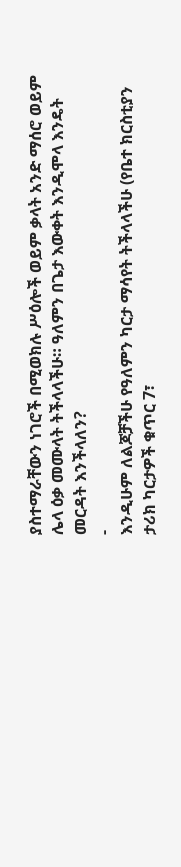ያስተማራቸውን ነገሮች በሚወክሉ ሥዕሎች ወይም ቃላት አንድ ማሰሮ ወይም ሌላ ዕቃ መሙላት ትችላላችሁ። ዓለምን በጌታ እውቀት እንዲሞላ እንዴት መርዳት እንችላለን?
-
እንዲሁም ለልጆቻችሁ የዓለምን ካርታ ማሳየት ትችላላችሁ (የቤተ ክርስቲያን ታሪክ ካርታዎች ቁጥር 7፣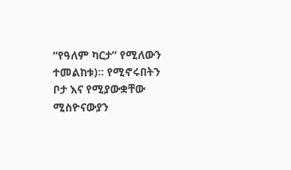“የዓለም ካርታ” የሚለውን ተመልከቱ)። የሚኖሩበትን ቦታ እና የሚያውቋቸው ሚስዮናውያን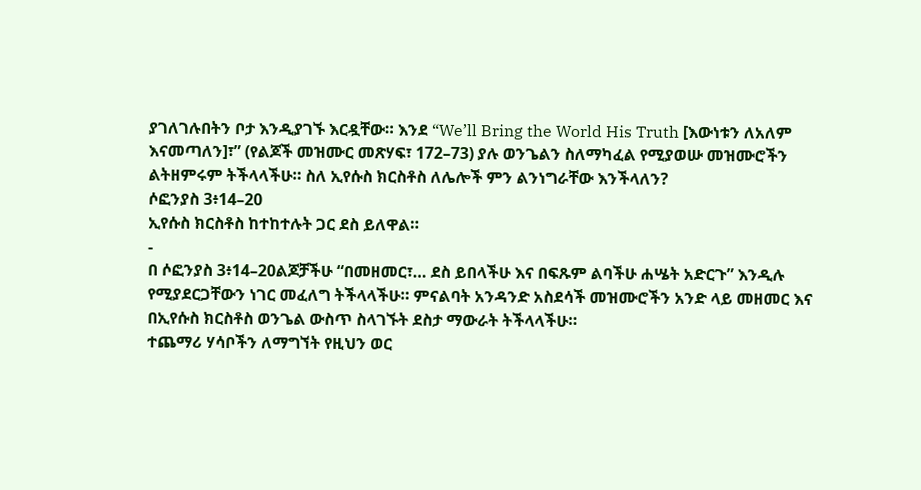ያገለገሉበትን ቦታ እንዲያገኙ እርዷቸው። እንደ “We’ll Bring the World His Truth [እውነቱን ለአለም እናመጣለን]፣” (የልጆች መዝሙር መጽሃፍ፣ 172–73) ያሉ ወንጌልን ስለማካፈል የሚያወሡ መዝሙሮችን ልትዘምሩም ትችላላችሁ። ስለ ኢየሱስ ክርስቶስ ለሌሎች ምን ልንነግራቸው እንችላለን?
ሶፎንያስ 3፥14–20
ኢየሱስ ክርስቶስ ከተከተሉት ጋር ደስ ይለዋል።
-
በ ሶፎንያስ 3፥14–20ልጆቻችሁ “በመዘመር፣… ደስ ይበላችሁ እና በፍጹም ልባችሁ ሐሤት አድርጉ” እንዲሉ የሚያደርጋቸውን ነገር መፈለግ ትችላላችሁ። ምናልባት አንዳንድ አስደሳች መዝሙሮችን አንድ ላይ መዘመር እና በኢየሱስ ክርስቶስ ወንጌል ውስጥ ስላገኙት ደስታ ማውራት ትችላላችሁ።
ተጨማሪ ሃሳቦችን ለማግኘት የዚህን ወር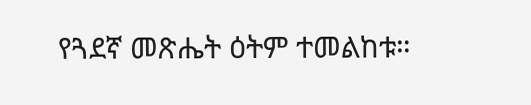የጓደኛ መጽሔት ዕትም ተመልከቱ።